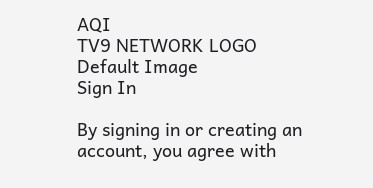AQI
TV9 NETWORK LOGO
Default Image
Sign In

By signing in or creating an account, you agree with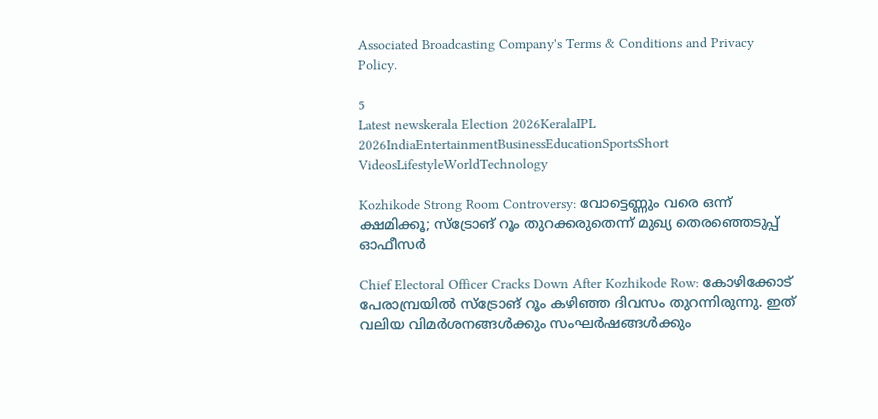Associated Broadcasting Company's Terms & Conditions and Privacy Policy.

5
Latest newskerala Election 2026KeralaIPL 2026IndiaEntertainmentBusinessEducationSportsShort VideosLifestyleWorldTechnology

Kozhikode Strong Room Controversy: വോട്ടെണ്ണും വരെ ഒന്ന് ക്ഷമിക്കൂ; സ്‌ട്രോങ് റൂം തുറക്കരുതെന്ന് മുഖ്യ തെരഞ്ഞെടുപ്പ് ഓഫീസര്‍

Chief Electoral Officer Cracks Down After Kozhikode Row: കോഴിക്കോട് പേരാമ്പ്രയില്‍ സ്‌ട്രോങ് റൂം കഴിഞ്ഞ ദിവസം തുറന്നിരുന്നു. ഇത് വലിയ വിമര്‍ശനങ്ങള്‍ക്കും സംഘര്‍ഷങ്ങള്‍ക്കും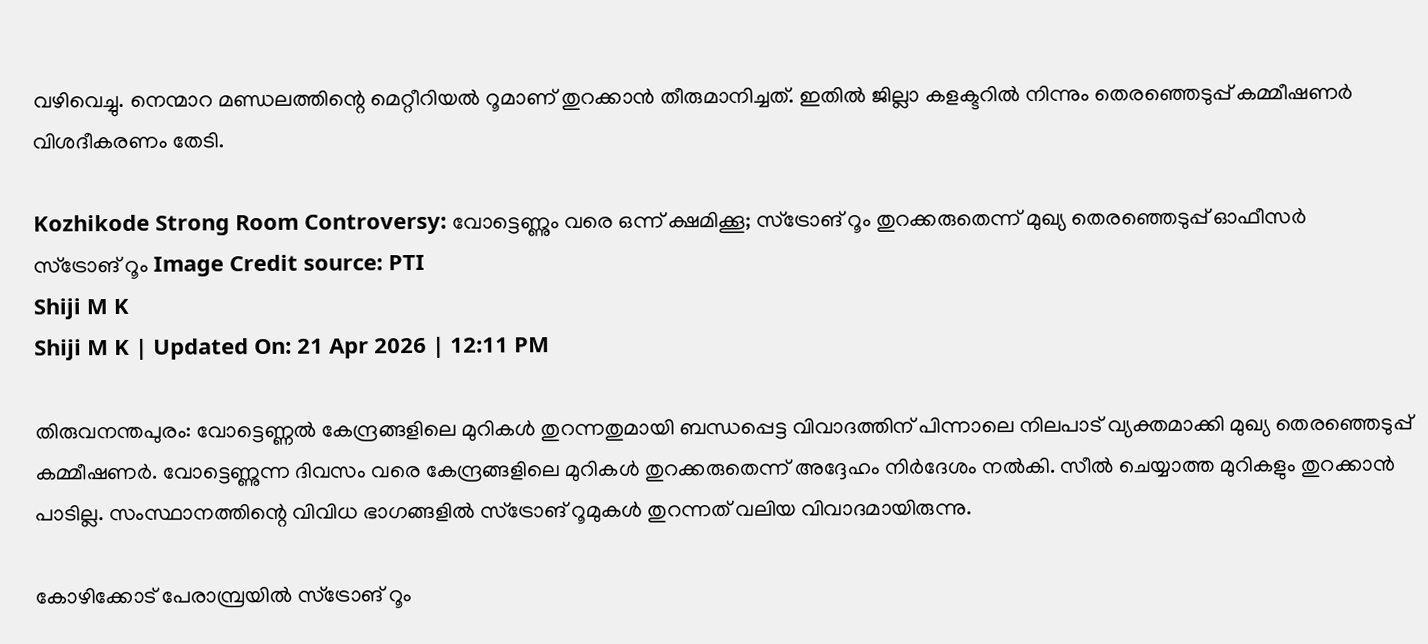വഴിവെച്ചു. നെന്മാറ മണ്ഡലത്തിന്റെ മെറ്റീറിയല്‍ റൂമാണ് തുറക്കാന്‍ തീരുമാനിച്ചത്. ഇതില്‍ ജില്ലാ കളക്ടറില്‍ നിന്നും തെരഞ്ഞെടുപ്പ് കമ്മീഷണര്‍ വിശദീകരണം തേടി.

Kozhikode Strong Room Controversy: വോട്ടെണ്ണും വരെ ഒന്ന് ക്ഷമിക്കൂ; സ്‌ട്രോങ് റൂം തുറക്കരുതെന്ന് മുഖ്യ തെരഞ്ഞെടുപ്പ് ഓഫീസര്‍
സ്‌ട്രോങ് റൂം Image Credit source: PTI
Shiji M K
Shiji M K | Updated On: 21 Apr 2026 | 12:11 PM

തിരുവനന്തപുരം: വോട്ടെണ്ണല്‍ കേന്ദ്രങ്ങളിലെ മുറികള്‍ തുറന്നതുമായി ബന്ധപ്പെട്ട വിവാദത്തിന് പിന്നാലെ നിലപാട് വ്യക്തമാക്കി മുഖ്യ തെരഞ്ഞെടുപ്പ് കമ്മീഷണര്‍. വോട്ടെണ്ണുന്ന ദിവസം വരെ കേന്ദ്രങ്ങളിലെ മുറികള്‍ തുറക്കരുതെന്ന് അദ്ദേഹം നിര്‍ദേശം നല്‍കി. സീല്‍ ചെയ്യാത്ത മുറികളും തുറക്കാന്‍ പാടില്ല. സംസ്ഥാനത്തിന്റെ വിവിധ ഭാഗങ്ങളില്‍ സ്‌ട്രോങ് റൂമുകള്‍ തുറന്നത് വലിയ വിവാദമായിരുന്നു.

കോഴിക്കോട് പേരാമ്പ്രയില്‍ സ്‌ട്രോങ് റൂം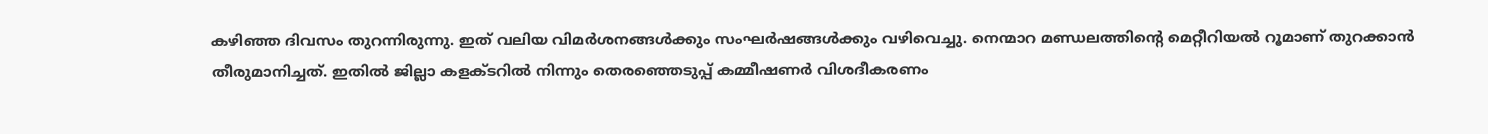കഴിഞ്ഞ ദിവസം തുറന്നിരുന്നു. ഇത് വലിയ വിമര്‍ശനങ്ങള്‍ക്കും സംഘര്‍ഷങ്ങള്‍ക്കും വഴിവെച്ചു. നെന്മാറ മണ്ഡലത്തിന്റെ മെറ്റീറിയല്‍ റൂമാണ് തുറക്കാന്‍ തീരുമാനിച്ചത്. ഇതില്‍ ജില്ലാ കളക്ടറില്‍ നിന്നും തെരഞ്ഞെടുപ്പ് കമ്മീഷണര്‍ വിശദീകരണം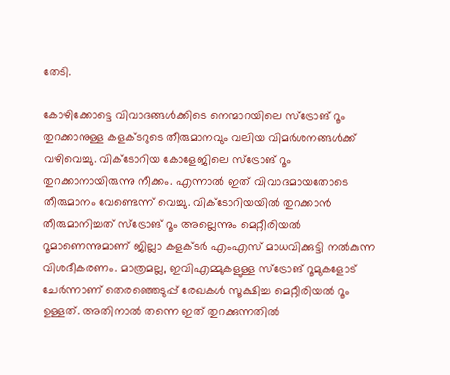തേടി.

കോഴിക്കോട്ടെ വിവാദങ്ങള്‍ക്കിടെ നെന്മാറയിലെ സ്‌ട്രോങ് റൂം തുറക്കാനുള്ള കളക്ടറുടെ തീരുമാനവും വലിയ വിമര്‍ശനങ്ങള്‍ക്ക് വഴിവെച്ചു. വിക്ടോറിയ കോളേജിലെ സ്‌ട്രോങ് റൂം തുറക്കാനായിരുന്നു നീക്കം. എന്നാല്‍ ഇത് വിവാദമായതോടെ തീരുമാനം വേണ്ടെന്ന് വെച്ചു. വിക്ടോറിയയില്‍ തുറക്കാന്‍ തീരുമാനിച്ചത് സ്‌ട്രോങ് റൂം അല്ലെന്നും മെറ്റീരിയല്‍ റൂമാണെന്നുമാണ് ജില്ലാ കളക്ടര്‍ എംഎസ് മാധവിക്കുട്ടി നല്‍കുന്ന വിശദീകരണം. മാത്രമല്ല, ഇവിഎമ്മുകളുള്ള സ്‌ട്രോങ് റൂമുകളോട് ചേര്‍ന്നാണ് തെരഞ്ഞെടുപ്പ് രേഖകള്‍ സൂക്ഷിച്ച മെറ്റീരിയല്‍ റൂം ഉള്ളത്. അതിനാല്‍ തന്നെ ഇത് തുറക്കുന്നതില്‍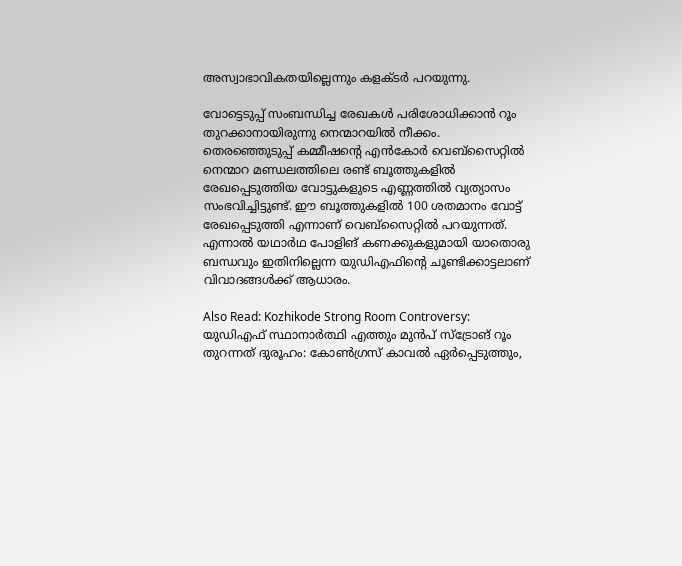അസ്വാഭാവികതയില്ലെന്നും കളക്ടര്‍ പറയുന്നു.

വോട്ടെടുപ്പ് സംബന്ധിച്ച രേഖകള്‍ പരിശോധിക്കാന്‍ റൂം തുറക്കാനായിരുന്നു നെന്മാറയില്‍ നീക്കം. തെരഞ്ഞെുടുപ്പ് കമ്മീഷന്റെ എന്‍കോര്‍ വെബ്‌സൈറ്റില്‍ നെന്മാറ മണ്ഡലത്തിലെ രണ്ട് ബൂത്തുകളില്‍ രേഖപ്പെടുത്തിയ വോട്ടുകളുടെ എണ്ണത്തില്‍ വ്യത്യാസം സംഭവിച്ചിട്ടുണ്ട്. ഈ ബൂത്തുകളില്‍ 100 ശതമാനം വോട്ട് രേഖപ്പെടുത്തി എന്നാണ് വെബ്‌സൈറ്റില്‍ പറയുന്നത്. എന്നാല്‍ യഥാര്‍ഥ പോളിങ് കണക്കുകളുമായി യാതൊരു ബന്ധവും ഇതിനില്ലെന്ന യുഡിഎഫിന്റെ ചൂണ്ടിക്കാട്ടലാണ് വിവാദങ്ങള്‍ക്ക് ആധാരം.

Also Read: Kozhikode Strong Room Controversy: യുഡിഎഫ് സ്ഥാനാർത്ഥി എത്തും മുൻപ് സ്‌ട്രോങ് റൂം തുറന്നത് ദുരൂഹം: കോൺഗ്രസ് കാവൽ ഏർപ്പെടുത്തും,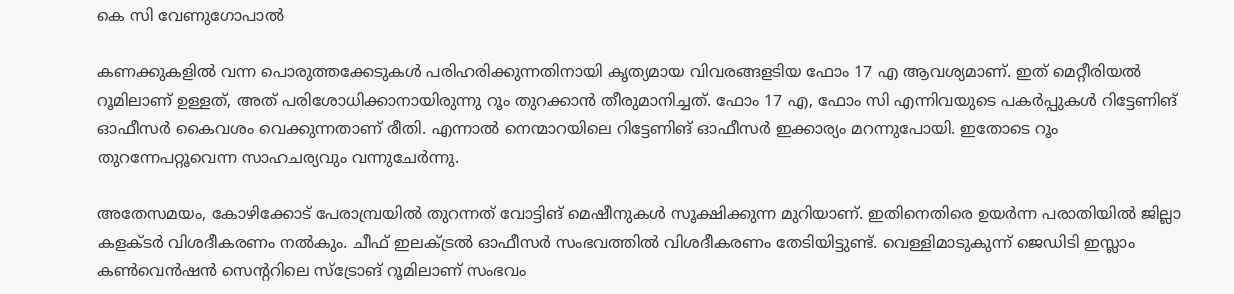കെ സി വേണുഗോപാൽ

കണക്കുകളില്‍ വന്ന പൊരുത്തക്കേടുകള്‍ പരിഹരിക്കുന്നതിനായി കൃത്യമായ വിവരങ്ങളടിയ ഫോം 17 എ ആവശ്യമാണ്. ഇത് മെറ്റീരിയല്‍ റൂമിലാണ് ഉള്ളത്, അത് പരിശോധിക്കാനായിരുന്നു റൂം തുറക്കാന്‍ തീരുമാനിച്ചത്. ഫോം 17 എ, ഫോം സി എന്നിവയുടെ പകര്‍പ്പുകള്‍ റിട്ടേണിങ് ഓഫീസര്‍ കൈവശം വെക്കുന്നതാണ് രീതി. എന്നാല്‍ നെന്മാറയിലെ റിട്ടേണിങ് ഓഫീസര്‍ ഇക്കാര്യം മറന്നുപോയി. ഇതോടെ റൂം തുറന്നേപറ്റൂവെന്ന സാഹചര്യവും വന്നുചേര്‍ന്നു.

അതേസമയം, കോഴിക്കോട് പേരാമ്പ്രയില്‍ തുറന്നത് വോട്ടിങ് മെഷീനുകള്‍ സൂക്ഷിക്കുന്ന മുറിയാണ്. ഇതിനെതിരെ ഉയര്‍ന്ന പരാതിയില്‍ ജില്ലാ കളക്ടര്‍ വിശദീകരണം നല്‍കും. ചീഫ് ഇലക്ട്രല്‍ ഓഫീസര്‍ സംഭവത്തില്‍ വിശദീകരണം തേടിയിട്ടുണ്ട്. വെള്ളിമാടുകുന്ന് ജെഡിടി ഇസ്ലാം കണ്‍വെന്‍ഷന്‍ സെന്ററിലെ സ്‌ട്രോങ് റൂമിലാണ് സംഭവം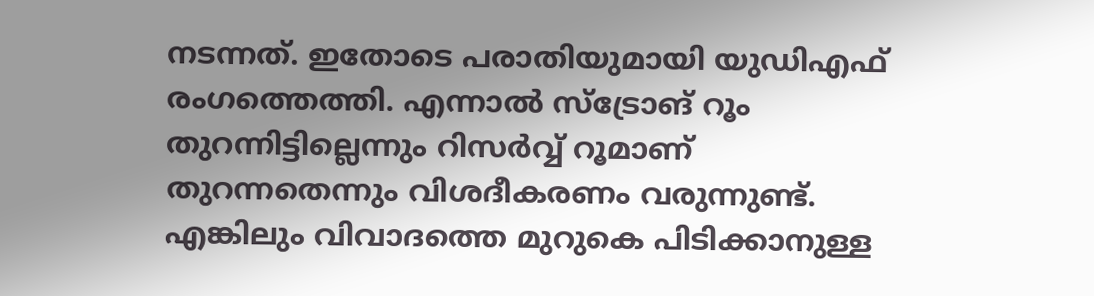നടന്നത്. ഇതോടെ പരാതിയുമായി യുഡിഎഫ് രംഗത്തെത്തി. എന്നാല്‍ സ്‌ട്രോങ് റൂം തുറന്നിട്ടില്ലെന്നും റിസര്‍വ്വ് റൂമാണ് തുറന്നതെന്നും വിശദീകരണം വരുന്നുണ്ട്. എങ്കിലും വിവാദത്തെ മുറുകെ പിടിക്കാനുള്ള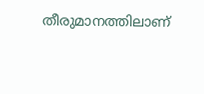തീരുമാനത്തിലാണ്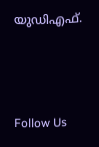യുഡിഎഫ്.



Follow Us